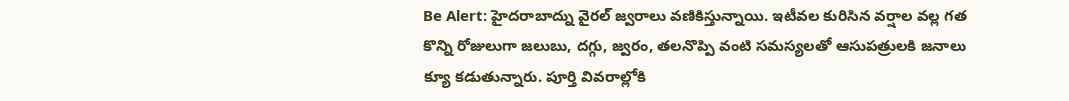Be Alert: హైదరాబాద్ను వైరల్ జ్వరాలు వణికిస్తున్నాయి. ఇటీవల కురిసిన వర్షాల వల్ల గత కొన్ని రోజులుగా జలుబు, దగ్గు, జ్వరం, తలనొప్పి వంటి సమస్యలతో ఆసుపత్రులకి జనాలు క్యూ కడుతున్నారు. పూర్తి వివరాల్లోకి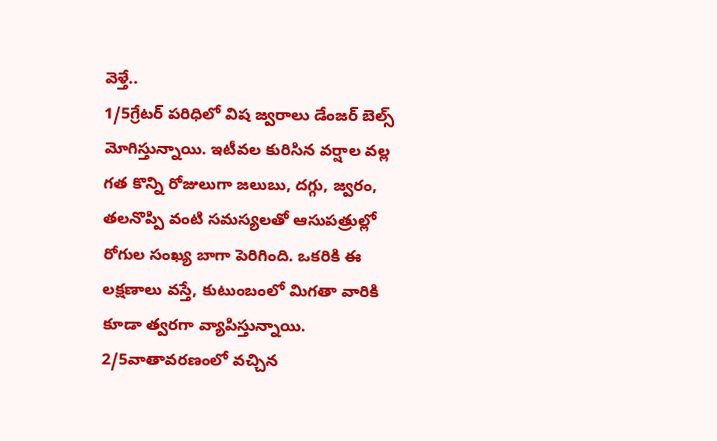వెళ్తే..
1/5గ్రేటర్ పరిధిలో విష జ్వరాలు డేంజర్ బెల్స్ మోగిస్తున్నాయి. ఇటీవల కురిసిన వర్షాల వల్ల గత కొన్ని రోజులుగా జలుబు, దగ్గు, జ్వరం, తలనొప్పి వంటి సమస్యలతో ఆసుపత్రుల్లో రోగుల సంఖ్య బాగా పెరిగింది. ఒకరికి ఈ లక్షణాలు వస్తే, కుటుంబంలో మిగతా వారికి కూడా త్వరగా వ్యాపిస్తున్నాయి.
2/5వాతావరణంలో వచ్చిన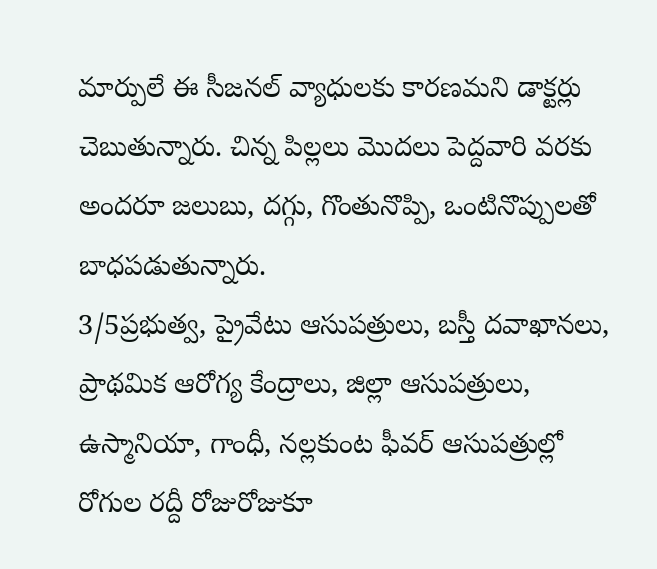మార్పులే ఈ సీజనల్ వ్యాధులకు కారణమని డాక్టర్లు చెబుతున్నారు. చిన్న పిల్లలు మొదలు పెద్దవారి వరకు అందరూ జలుబు, దగ్గు, గొంతునొప్పి, ఒంటినొప్పులతో బాధపడుతున్నారు.
3/5ప్రభుత్వ, ప్రైవేటు ఆసుపత్రులు, బస్తీ దవాఖానలు, ప్రాథమిక ఆరోగ్య కేంద్రాలు, జిల్లా ఆసుపత్రులు, ఉస్మానియా, గాంధీ, నల్లకుంట ఫీవర్ ఆసుపత్రుల్లో రోగుల రద్దీ రోజురోజుకూ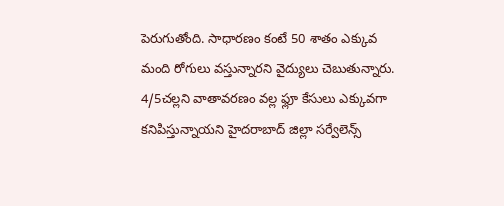పెరుగుతోంది. సాధారణం కంటే 50 శాతం ఎక్కువ మంది రోగులు వస్తున్నారని వైద్యులు చెబుతున్నారు.
4/5చల్లని వాతావరణం వల్ల ఫ్లూ కేసులు ఎక్కువగా కనిపిస్తున్నాయని హైదరాబాద్ జిల్లా సర్వేలెన్స్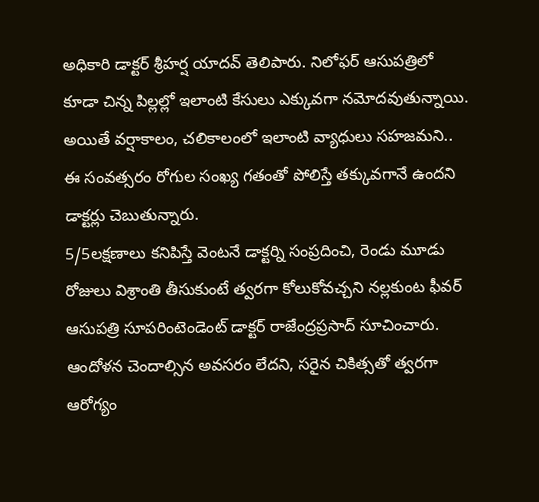అధికారి డాక్టర్ శ్రీహర్ష యాదవ్ తెలిపారు. నిలోఫర్ ఆసుపత్రిలో కూడా చిన్న పిల్లల్లో ఇలాంటి కేసులు ఎక్కువగా నమోదవుతున్నాయి. అయితే వర్షాకాలం, చలికాలంలో ఇలాంటి వ్యాధులు సహజమని.. ఈ సంవత్సరం రోగుల సంఖ్య గతంతో పోలిస్తే తక్కువగానే ఉందని డాక్టర్లు చెబుతున్నారు.
5/5లక్షణాలు కనిపిస్తే వెంటనే డాక్టర్ని సంప్రదించి, రెండు మూడు రోజులు విశ్రాంతి తీసుకుంటే త్వరగా కోలుకోవచ్చని నల్లకుంట ఫీవర్ ఆసుపత్రి సూపరింటెండెంట్ డాక్టర్ రాజేంద్రప్రసాద్ సూచించారు. ఆందోళన చెందాల్సిన అవసరం లేదని, సరైన చికిత్సతో త్వరగా ఆరోగ్యం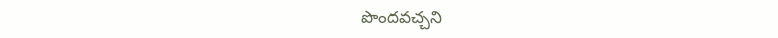పొందవచ్చని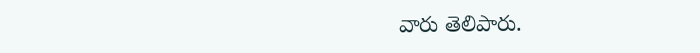వారు తెలిపారు.